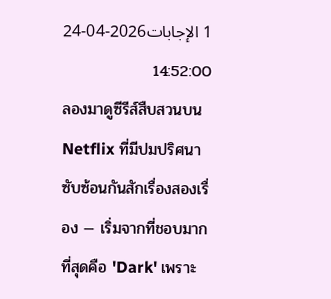1 الإجابات2026-04-24 14:52:00
ลองมาดูซีรีส์สืบสวนบน Netflix ที่มีปมปริศนาซับซ้อนกันสักเรื่องสองเรื่อง — เริ่มจากที่ชอบมากที่สุดคือ 'Dark' เพราะ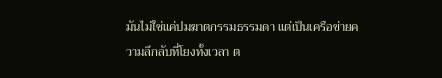มันไม่ใช่แค่ปมฆาตกรรมธรรมดา แต่เป็นเครือข่ายความลึกลับที่โยงทั้งเวลา ต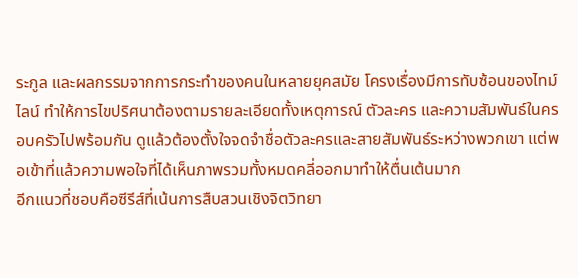ระกูล และผลกรรมจากการกระทำของคนในหลายยุคสมัย โครงเรื่องมีการทับซ้อนของไทม์ไลน์ ทำให้การไขปริศนาต้องตามรายละเอียดทั้งเหตุการณ์ ตัวละคร และความสัมพันธ์ในครอบครัวไปพร้อมกัน ดูแล้วต้องตั้งใจจดจำชื่อตัวละครและสายสัมพันธ์ระหว่างพวกเขา แต่พอเข้าที่แล้วความพอใจที่ได้เห็นภาพรวมทั้งหมดคลี่ออกมาทำให้ตื่นเต้นมาก
อีกแนวที่ชอบคือซีรีส์ที่เน้นการสืบสวนเชิงจิตวิทยา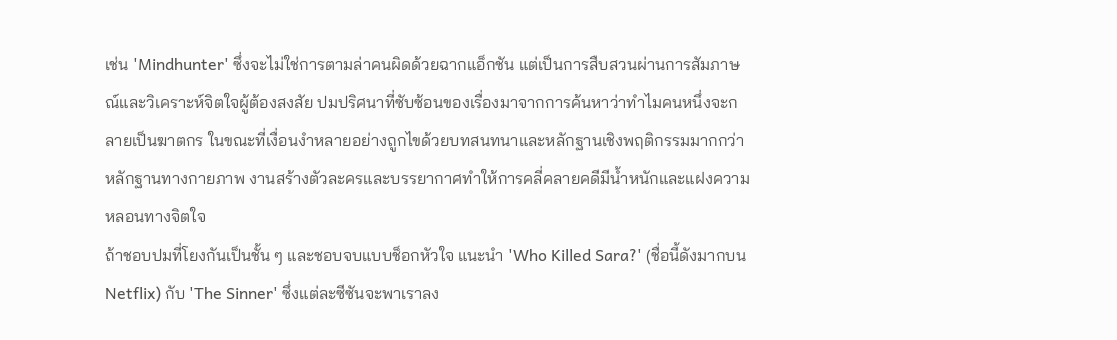เช่น 'Mindhunter' ซึ่งจะไม่ใช่การตามล่าคนผิดด้วยฉากแอ็กชัน แต่เป็นการสืบสวนผ่านการสัมภาษณ์และวิเคราะห์จิตใจผู้ต้องสงสัย ปมปริศนาที่ซับซ้อนของเรื่องมาจากการค้นหาว่าทำไมคนหนึ่งจะกลายเป็นฆาตกร ในขณะที่เงื่อนงำหลายอย่างถูกไขด้วยบทสนทนาและหลักฐานเชิงพฤติกรรมมากกว่าหลักฐานทางกายภาพ งานสร้างตัวละครและบรรยากาศทำให้การคลี่คลายคดีมีน้ำหนักและแฝงความหลอนทางจิตใจ
ถ้าชอบปมที่โยงกันเป็นชั้น ๆ และชอบจบแบบช็อกหัวใจ แนะนำ 'Who Killed Sara?' (ชื่อนี้ดังมากบน Netflix) กับ 'The Sinner' ซึ่งแต่ละซีซันจะพาเราลง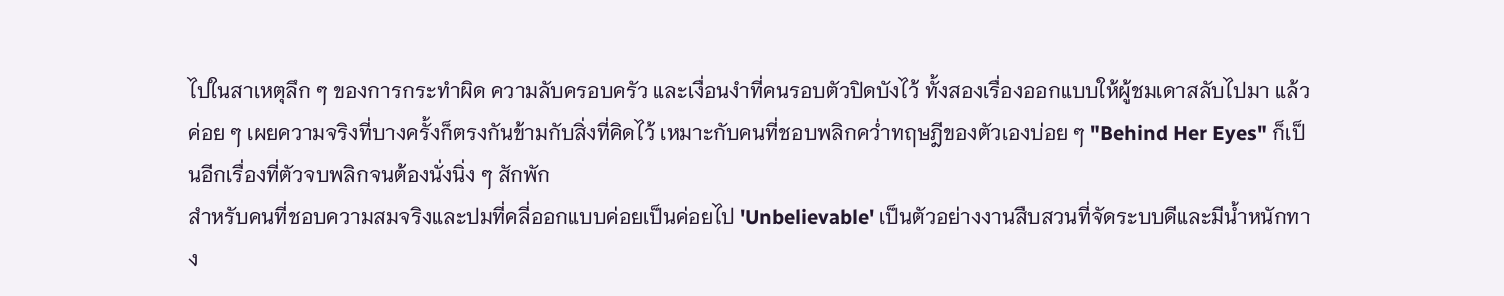ไปในสาเหตุลึก ๆ ของการกระทำผิด ความลับครอบครัว และเงื่อนงำที่คนรอบตัวปิดบังไว้ ทั้งสองเรื่องออกแบบให้ผู้ชมเดาสลับไปมา แล้วค่อย ๆ เผยความจริงที่บางครั้งก็ตรงกันข้ามกับสิ่งที่คิดไว้ เหมาะกับคนที่ชอบพลิกคว่ำทฤษฎีของตัวเองบ่อย ๆ "Behind Her Eyes" ก็เป็นอีกเรื่องที่ตัวจบพลิกจนต้องนั่งนิ่ง ๆ สักพัก
สำหรับคนที่ชอบความสมจริงและปมที่คลี่ออกแบบค่อยเป็นค่อยไป 'Unbelievable' เป็นตัวอย่างงานสืบสวนที่จัดระบบดีและมีน้ำหนักทาง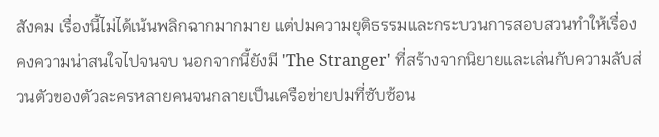สังคม เรื่องนี้ไม่ได้เน้นพลิกฉากมากมาย แต่ปมความยุติธรรมและกระบวนการสอบสวนทำให้เรื่องคงความน่าสนใจไปจนจบ นอกจากนี้ยังมี 'The Stranger' ที่สร้างจากนิยายและเล่นกับความลับส่วนตัวของตัวละครหลายคนจนกลายเป็นเครือข่ายปมที่ซับซ้อน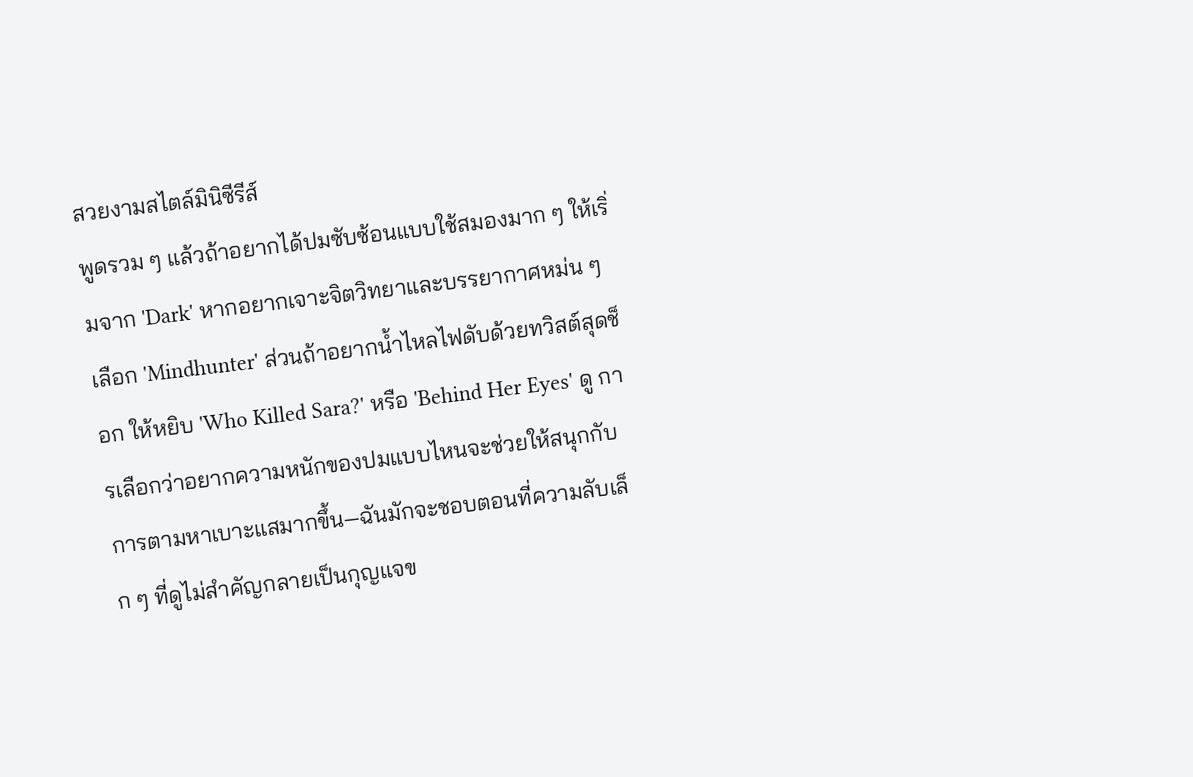สวยงามสไตล์มินิซีรีส์
พูดรวม ๆ แล้วถ้าอยากได้ปมซับซ้อนแบบใช้สมองมาก ๆ ให้เริ่มจาก 'Dark' หากอยากเจาะจิตวิทยาและบรรยากาศหม่น ๆ เลือก 'Mindhunter' ส่วนถ้าอยากน้ำไหลไฟดับด้วยทวิสต์สุดช็อก ให้หยิบ 'Who Killed Sara?' หรือ 'Behind Her Eyes' ดู การเลือกว่าอยากความหนักของปมแบบไหนจะช่วยให้สนุกกับการตามหาเบาะแสมากขึ้น—ฉันมักจะชอบตอนที่ความลับเล็ก ๆ ที่ดูไม่สำคัญกลายเป็นกุญแจข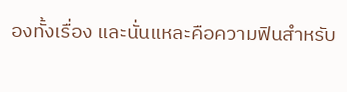องทั้งเรื่อง และนั่นแหละคือความฟินสำหรับ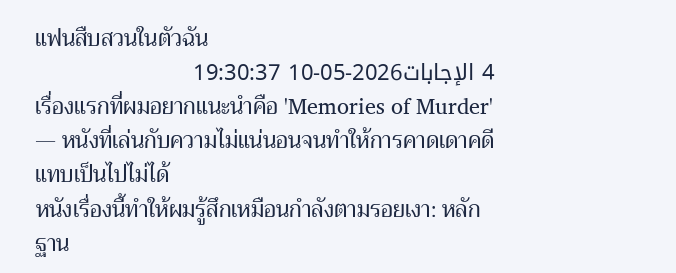แฟนสืบสวนในตัวฉัน
4 الإجابات2026-05-10 19:30:37
เรื่องแรกที่ผมอยากแนะนำคือ 'Memories of Murder' — หนังที่เล่นกับความไม่แน่นอนจนทำให้การคาดเดาคดีแทบเป็นไปไม่ได้
หนังเรื่องนี้ทำให้ผมรู้สึกเหมือนกำลังตามรอยเงา: หลักฐาน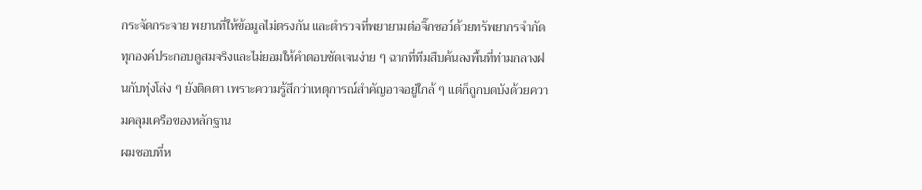กระจัดกระจาย พยานที่ให้ข้อมูลไม่ตรงกัน และตำรวจที่พยายามต่อจิ๊กซอว์ด้วยทรัพยากรจำกัด ทุกองค์ประกอบดูสมจริงและไม่ยอมให้คำตอบชัดเจนง่าย ๆ ฉากที่ทีมสืบค้นลงพื้นที่ท่ามกลางฝนกับทุ่งโล่ง ๆ ยังติดตา เพราะความรู้สึกว่าเหตุการณ์สำคัญอาจอยู่ใกล้ ๆ แต่ก็ถูกบดบังด้วยความคลุมเครือของหลักฐาน
ผมชอบที่ห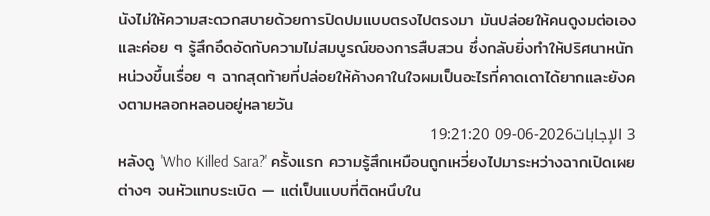นังไม่ให้ความสะดวกสบายด้วยการปิดปมแบบตรงไปตรงมา มันปล่อยให้คนดูงมต่อเองและค่อย ๆ รู้สึกอึดอัดกับความไม่สมบูรณ์ของการสืบสวน ซึ่งกลับยิ่งทำให้ปริศนาหนักหน่วงขึ้นเรื่อย ๆ ฉากสุดท้ายที่ปล่อยให้ค้างคาในใจผมเป็นอะไรที่คาดเดาได้ยากและยังคงตามหลอกหลอนอยู่หลายวัน
3 الإجابات2026-06-09 19:21:20
หลังดู 'Who Killed Sara?' ครั้งแรก ความรู้สึกเหมือนถูกเหวี่ยงไปมาระหว่างฉากเปิดเผยต่างๆ จนหัวแทบระเบิด — แต่เป็นแบบที่ติดหนึบใน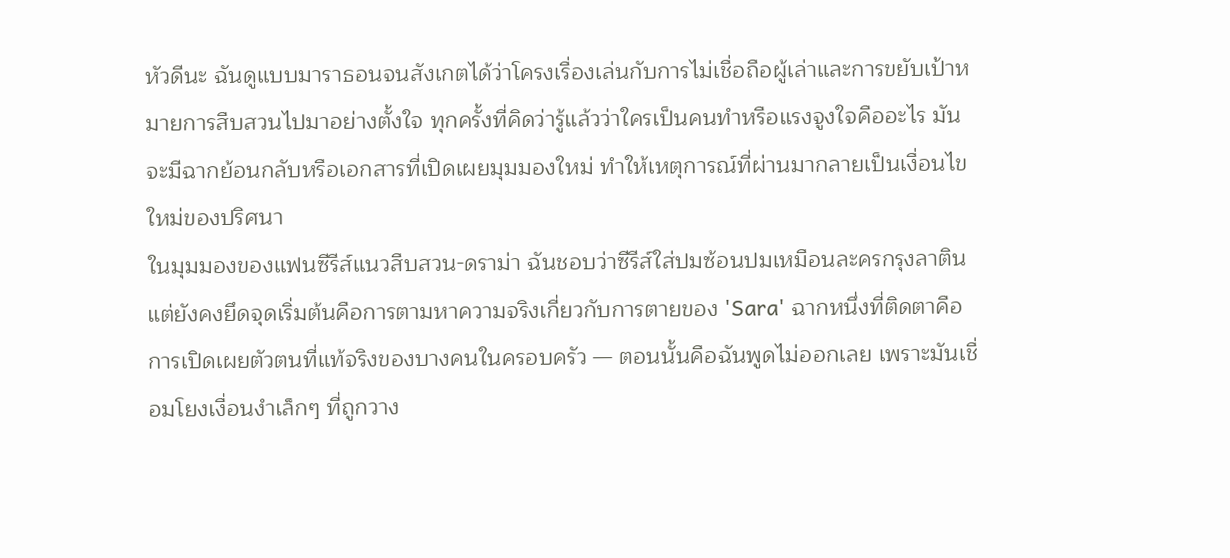หัวดีนะ ฉันดูแบบมาราธอนจนสังเกตได้ว่าโครงเรื่องเล่นกับการไม่เชื่อถือผู้เล่าและการขยับเป้าหมายการสืบสวนไปมาอย่างตั้งใจ ทุกครั้งที่คิดว่ารู้แล้วว่าใครเป็นคนทำหรือแรงจูงใจคืออะไร มันจะมีฉากย้อนกลับหรือเอกสารที่เปิดเผยมุมมองใหม่ ทำให้เหตุการณ์ที่ผ่านมากลายเป็นเงื่อนไขใหม่ของปริศนา
ในมุมมองของแฟนซีรีส์แนวสืบสวน-ดราม่า ฉันชอบว่าซีรีส์ใส่ปมซ้อนปมเหมือนละครกรุงลาติน แต่ยังคงยึดจุดเริ่มต้นคือการตามหาความจริงเกี่ยวกับการตายของ 'Sara' ฉากหนึ่งที่ติดตาคือการเปิดเผยตัวตนที่แท้จริงของบางคนในครอบครัว — ตอนนั้นคือฉันพูดไม่ออกเลย เพราะมันเชื่อมโยงเงื่อนงำเล็กๆ ที่ถูกวาง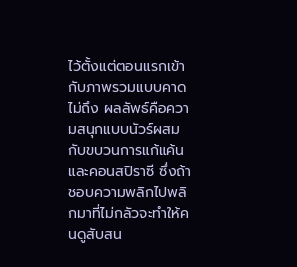ไว้ตั้งแต่ตอนแรกเข้ากับภาพรวมแบบคาดไม่ถึง ผลลัพธ์คือความสนุกแบบนัวร์ผสมกับขบวนการแก้แค้นและคอนสปิราซี ซึ่งถ้าชอบความพลิกไปพลิกมาที่ไม่กลัวจะทำให้คนดูสับสน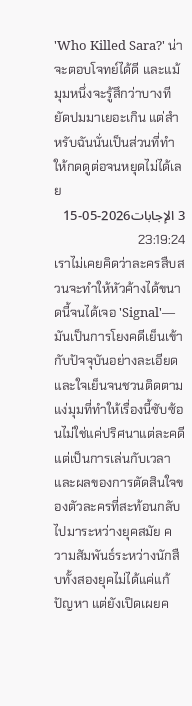'Who Killed Sara?' น่าจะตอบโจทย์ได้ดี และแม้มุมหนึ่งจะรู้สึกว่าบางทียัดปมมาเยอะเกิน แต่สำหรับฉันนั่นเป็นส่วนที่ทำให้กดดูต่อจนหยุดไม่ได้เลย
3 الإجابات2026-05-15 23:19:24
เราไม่เคยคิดว่าละครสืบสวนจะทำให้หัวค้างได้ขนาดนี้จนได้เจอ 'Signal'—มันเป็นการโยงคดีเย็นเข้ากับปัจจุบันอย่างละเอียดและใจเย็นจนชวนติดตาม
แง่มุมที่ทำให้เรื่องนี้ซับซ้อนไม่ใช่แค่ปริศนาแต่ละคดี แต่เป็นการเล่นกับเวลาและผลของการตัดสินใจของตัวละครที่สะท้อนกลับไปมาระหว่างยุคสมัย ความสัมพันธ์ระหว่างนักสืบทั้งสองยุคไม่ได้แค่แก้ปัญหา แต่ยังเปิดเผยค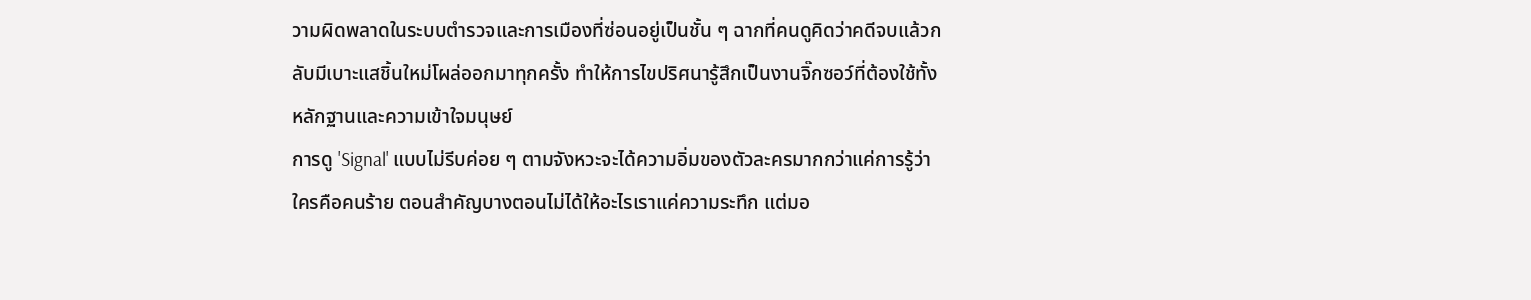วามผิดพลาดในระบบตำรวจและการเมืองที่ซ่อนอยู่เป็นชั้น ๆ ฉากที่คนดูคิดว่าคดีจบแล้วกลับมีเบาะแสชิ้นใหม่โผล่ออกมาทุกครั้ง ทำให้การไขปริศนารู้สึกเป็นงานจิ๊กซอว์ที่ต้องใช้ทั้งหลักฐานและความเข้าใจมนุษย์
การดู 'Signal' แบบไม่รีบค่อย ๆ ตามจังหวะจะได้ความอิ่มของตัวละครมากกว่าแค่การรู้ว่าใครคือคนร้าย ตอนสำคัญบางตอนไม่ได้ให้อะไรเราแค่ความระทึก แต่มอ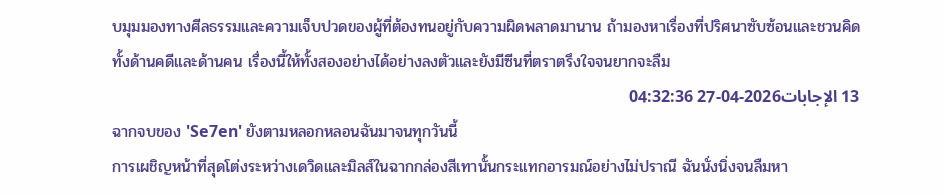บมุมมองทางศีลธรรมและความเจ็บปวดของผู้ที่ต้องทนอยู่กับความผิดพลาดมานาน ถ้ามองหาเรื่องที่ปริศนาซับซ้อนและชวนคิดทั้งด้านคดีและด้านคน เรื่องนี้ให้ทั้งสองอย่างได้อย่างลงตัวและยังมีซีนที่ตราตรึงใจจนยากจะลืม
13 الإجابات2026-04-27 04:32:36
ฉากจบของ 'Se7en' ยังตามหลอกหลอนฉันมาจนทุกวันนี้
การเผชิญหน้าที่สุดโต่งระหว่างเดวิดและมิลส์ในฉากกล่องสีเทานั้นกระแทกอารมณ์อย่างไม่ปราณี ฉันนั่งนิ่งจนลืมหา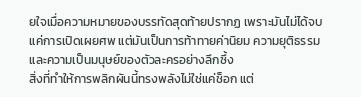ยใจเมื่อความหมายของบรรทัดสุดท้ายปรากฏ เพราะมันไม่ได้จบแค่การเปิดเผยศพ แต่มันเป็นการท้าทายค่านิยม ความยุติธรรม และความเป็นมนุษย์ของตัวละครอย่างลึกซึ้ง
สิ่งที่ทำให้การพลิกผันนี้ทรงพลังไม่ใช่แค่ช็อก แต่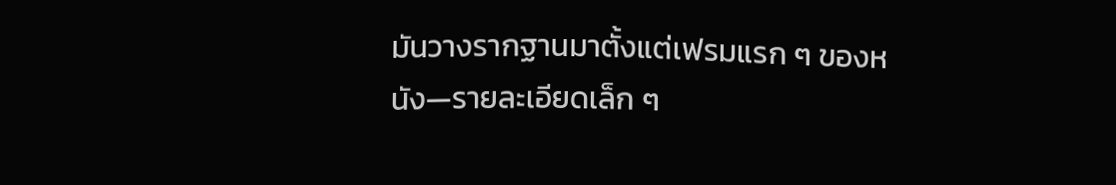มันวางรากฐานมาตั้งแต่เฟรมแรก ๆ ของหนัง—รายละเอียดเล็ก ๆ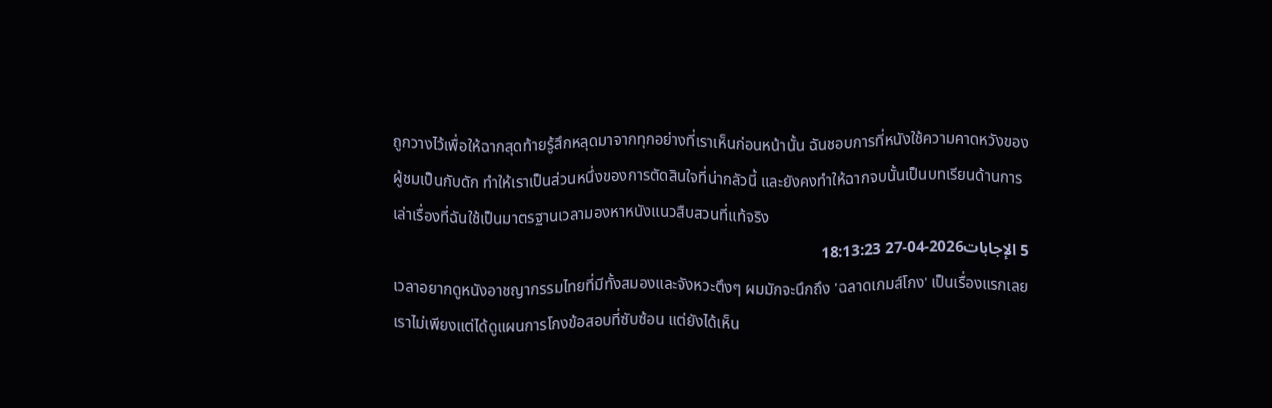ถูกวางไว้เพื่อให้ฉากสุดท้ายรู้สึกหลุดมาจากทุกอย่างที่เราเห็นก่อนหน้านั้น ฉันชอบการที่หนังใช้ความคาดหวังของผู้ชมเป็นกับดัก ทำให้เราเป็นส่วนหนึ่งของการตัดสินใจที่น่ากลัวนี้ และยังคงทำให้ฉากจบนั้นเป็นบทเรียนด้านการเล่าเรื่องที่ฉันใช้เป็นมาตรฐานเวลามองหาหนังแนวสืบสวนที่แท้จริง
5 الإجابات2026-04-27 18:13:23
เวลาอยากดูหนังอาชญากรรมไทยที่มีทั้งสมองและจังหวะตึงๆ ผมมักจะนึกถึง 'ฉลาดเกมส์โกง' เป็นเรื่องแรกเลย
เราไม่เพียงแต่ได้ดูแผนการโกงข้อสอบที่ซับซ้อน แต่ยังได้เห็น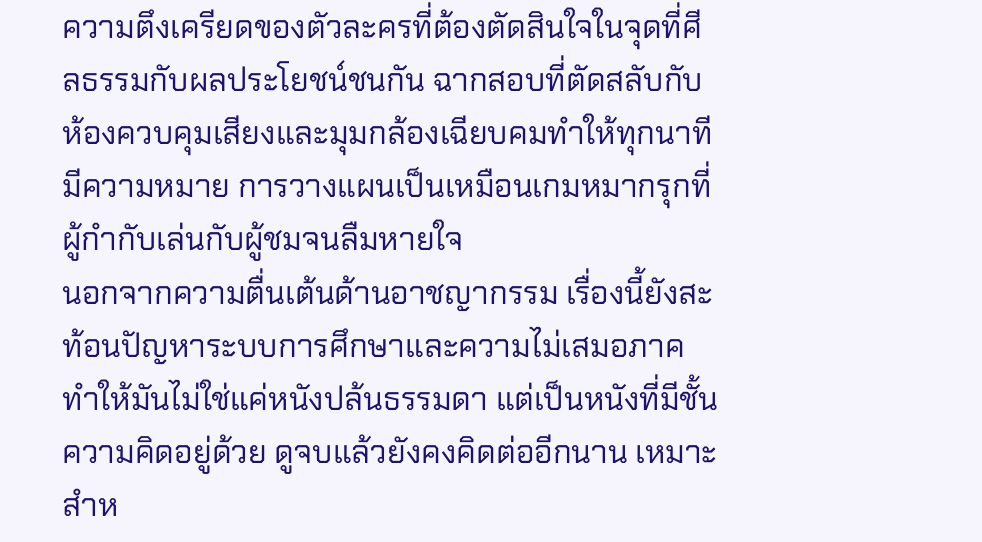ความตึงเครียดของตัวละครที่ต้องตัดสินใจในจุดที่ศีลธรรมกับผลประโยชน์ชนกัน ฉากสอบที่ตัดสลับกับห้องควบคุมเสียงและมุมกล้องเฉียบคมทำให้ทุกนาทีมีความหมาย การวางแผนเป็นเหมือนเกมหมากรุกที่ผู้กำกับเล่นกับผู้ชมจนลืมหายใจ
นอกจากความตื่นเต้นด้านอาชญากรรม เรื่องนี้ยังสะท้อนปัญหาระบบการศึกษาและความไม่เสมอภาค ทำให้มันไม่ใช่แค่หนังปล้นธรรมดา แต่เป็นหนังที่มีชั้นความคิดอยู่ด้วย ดูจบแล้วยังคงคิดต่ออีกนาน เหมาะสำห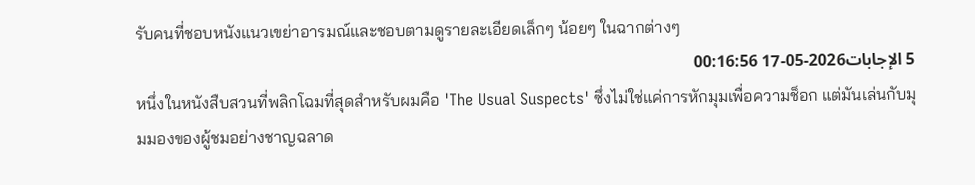รับคนที่ชอบหนังแนวเขย่าอารมณ์และชอบตามดูรายละเอียดเล็กๆ น้อยๆ ในฉากต่างๆ
5 الإجابات2026-05-17 00:16:56
หนึ่งในหนังสืบสวนที่พลิกโฉมที่สุดสำหรับผมคือ 'The Usual Suspects' ซึ่งไม่ใช่แค่การหักมุมเพื่อความช็อก แต่มันเล่นกับมุมมองของผู้ชมอย่างชาญฉลาด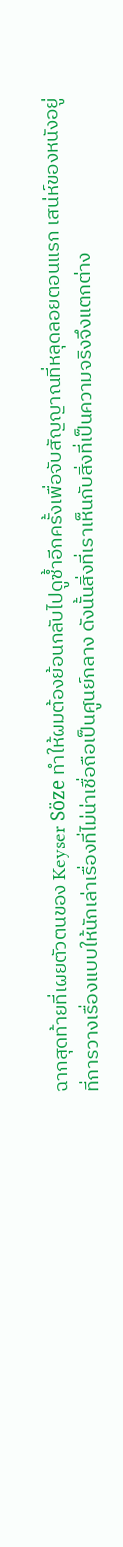ฉากสุดท้ายที่เผยตัวตนของ Keyser Söze ทำให้ผมต้องย้อนกลับไปดูซ้ำอีกครั้งเพื่อจับสัญญาณที่หลุดลอยตอนแรก เสน่ห์ของหนังอยู่ที่การวางเรื่องแบบให้นักเล่าเรื่องที่ไม่น่าเชื่อถือเป็นศูนย์กลาง ดังนั้นสิ่งที่เราเห็นกับสิ่งที่เป็นความจริงจึงแตกต่าง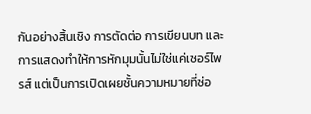กันอย่างสิ้นเชิง การตัดต่อ การเขียนบท และการแสดงทำให้การหักมุมนั้นไม่ใช่แค่เซอร์ไพรส์ แต่เป็นการเปิดเผยชั้นความหมายที่ซ่อ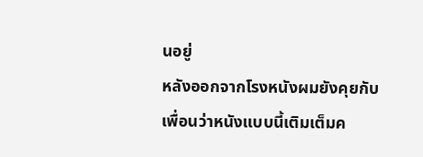นอยู่
หลังออกจากโรงหนังผมยังคุยกับเพื่อนว่าหนังแบบนี้เติมเต็มค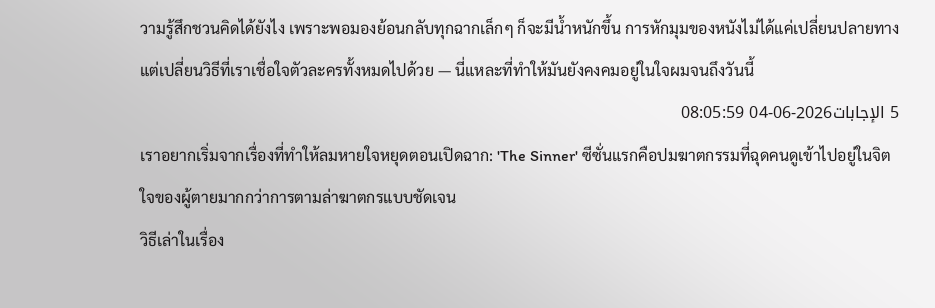วามรู้สึกชวนคิดได้ยังไง เพราะพอมองย้อนกลับทุกฉากเล็กๆ ก็จะมีน้ำหนักขึ้น การหักมุมของหนังไม่ได้แค่เปลี่ยนปลายทาง แต่เปลี่ยนวิธีที่เราเชื่อใจตัวละครทั้งหมดไปด้วย — นี่แหละที่ทำให้มันยังคงคมอยู่ในใจผมจนถึงวันนี้
5 الإجابات2026-06-04 08:05:59
เราอยากเริ่มจากเรื่องที่ทำให้ลมหายใจหยุดตอนเปิดฉาก: 'The Sinner' ซีซั่นแรกคือปมฆาตกรรมที่ฉุดคนดูเข้าไปอยู่ในจิตใจของผู้ตายมากกว่าการตามล่าฆาตกรแบบชัดเจน
วิธีเล่าในเรื่อง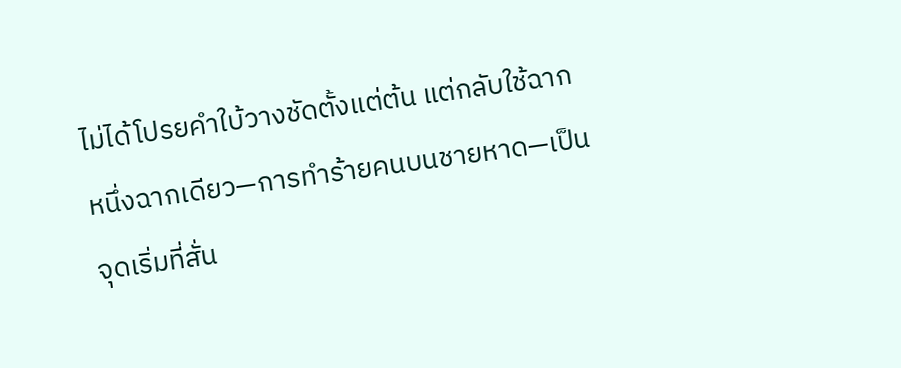ไม่ได้โปรยคำใบ้วางชัดตั้งแต่ต้น แต่กลับใช้ฉากหนึ่งฉากเดียว—การทำร้ายคนบนชายหาด—เป็นจุดเริ่มที่สั่น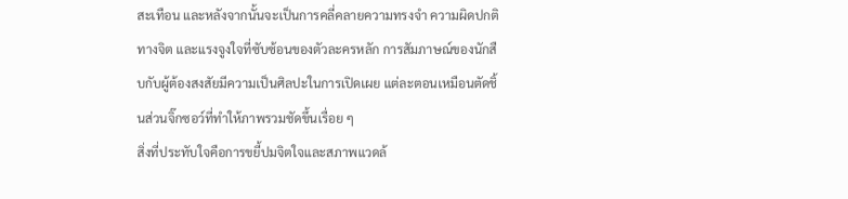สะเทือน และหลังจากนั้นจะเป็นการคลี่คลายความทรงจำ ความผิดปกติทางจิต และแรงจูงใจที่ซับซ้อนของตัวละครหลัก การสัมภาษณ์ของนักสืบกับผู้ต้องสงสัยมีความเป็นศิลปะในการเปิดเผย แต่ละตอนเหมือนตัดชิ้นส่วนจิ๊กซอว์ที่ทำให้ภาพรวมชัดขึ้นเรื่อย ๆ
สิ่งที่ประทับใจคือการขยี้ปมจิตใจและสภาพแวดล้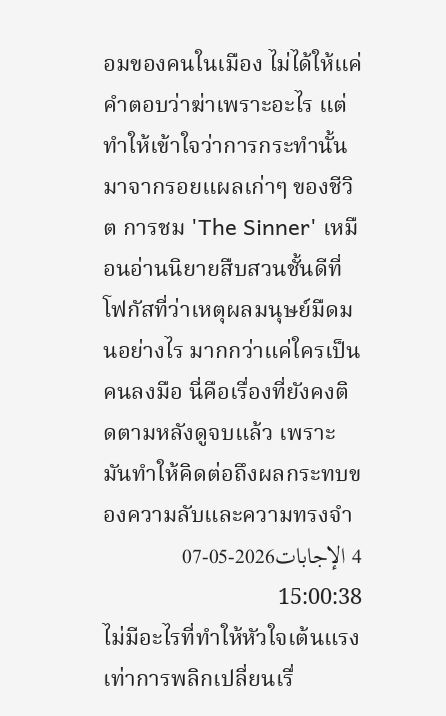อมของคนในเมือง ไม่ได้ให้แค่คำตอบว่าฆ่าเพราะอะไร แต่ทำให้เข้าใจว่าการกระทำนั้นมาจากรอยแผลเก่าๆ ของชีวิต การชม 'The Sinner' เหมือนอ่านนิยายสืบสวนชั้นดีที่โฟกัสที่ว่าเหตุผลมนุษย์มืดมนอย่างไร มากกว่าแค่ใครเป็นคนลงมือ นี่คือเรื่องที่ยังคงติดตามหลังดูจบแล้ว เพราะมันทำให้คิดต่อถึงผลกระทบของความลับและความทรงจำ
4 الإجابات2026-05-07 15:00:38
ไม่มีอะไรที่ทำให้หัวใจเต้นแรงเท่าการพลิกเปลี่ยนเรื่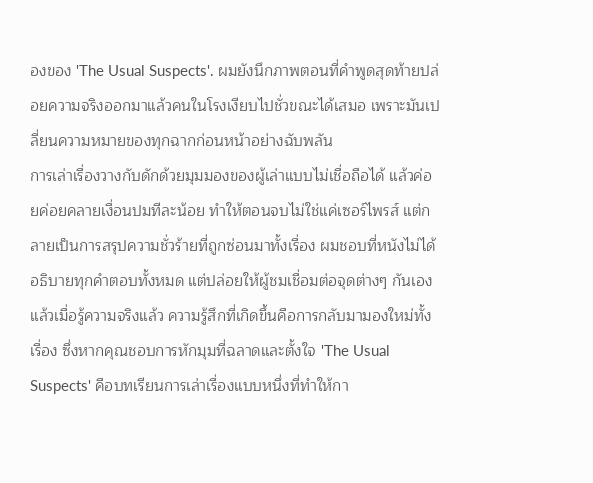องของ 'The Usual Suspects'. ผมยังนึกภาพตอนที่คำพูดสุดท้ายปล่อยความจริงออกมาแล้วคนในโรงเงียบไปชั่วขณะได้เสมอ เพราะมันเปลี่ยนความหมายของทุกฉากก่อนหน้าอย่างฉับพลัน
การเล่าเรื่องวางกับดักด้วยมุมมองของผู้เล่าแบบไม่เชื่อถือได้ แล้วค่อยค่อยคลายเงื่อนปมทีละน้อย ทำให้ตอนจบไม่ใช่แค่เซอร์ไพรส์ แต่กลายเป็นการสรุปความชั่วร้ายที่ถูกซ่อนมาทั้งเรื่อง ผมชอบที่หนังไม่ได้อธิบายทุกคำตอบทั้งหมด แต่ปล่อยให้ผู้ชมเชื่อมต่อจุดต่างๆ กันเอง แล้วเมื่อรู้ความจริงแล้ว ความรู้สึกที่เกิดขึ้นคือการกลับมามองใหม่ทั้งเรื่อง ซึ่งหากคุณชอบการหักมุมที่ฉลาดและตั้งใจ 'The Usual Suspects' คือบทเรียนการเล่าเรื่องแบบหนึ่งที่ทำให้กา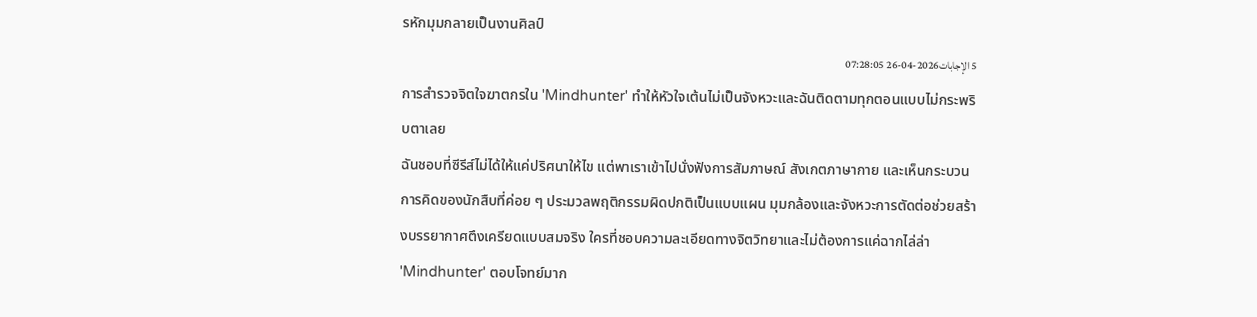รหักมุมกลายเป็นงานศิลป์
5 الإجابات2026-04-26 07:28:05
การสำรวจจิตใจฆาตกรใน 'Mindhunter' ทำให้หัวใจเต้นไม่เป็นจังหวะและฉันติดตามทุกตอนแบบไม่กระพริบตาเลย
ฉันชอบที่ซีรีส์ไม่ได้ให้แค่ปริศนาให้ไข แต่พาเราเข้าไปนั่งฟังการสัมภาษณ์ สังเกตภาษากาย และเห็นกระบวนการคิดของนักสืบที่ค่อย ๆ ประมวลพฤติกรรมผิดปกติเป็นแบบแผน มุมกล้องและจังหวะการตัดต่อช่วยสร้างบรรยากาศตึงเครียดแบบสมจริง ใครที่ชอบความละเอียดทางจิตวิทยาและไม่ต้องการแค่ฉากไล่ล่า 'Mindhunter' ตอบโจทย์มาก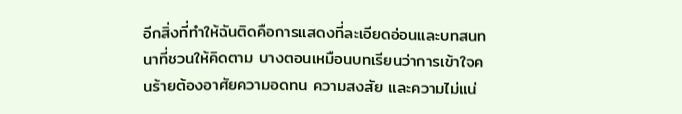อีกสิ่งที่ทำให้ฉันติดคือการแสดงที่ละเอียดอ่อนและบทสนทนาที่ชวนให้คิดตาม บางตอนเหมือนบทเรียนว่าการเข้าใจคนร้ายต้องอาศัยความอดทน ความสงสัย และความไม่แน่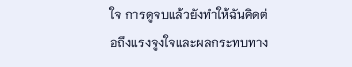ใจ การดูจบแล้วยังทำให้ฉันคิดต่อถึงแรงจูงใจและผลกระทบทาง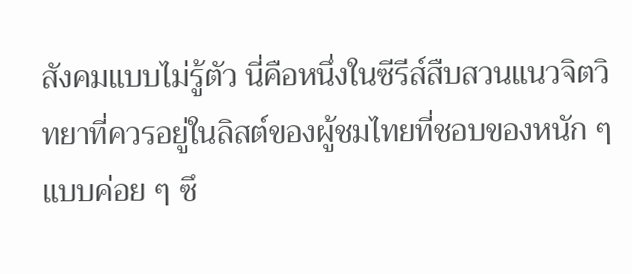สังคมแบบไม่รู้ตัว นี่คือหนึ่งในซีรีส์สืบสวนแนวจิตวิทยาที่ควรอยู่ในลิสต์ของผู้ชมไทยที่ชอบของหนัก ๆ แบบค่อย ๆ ซึ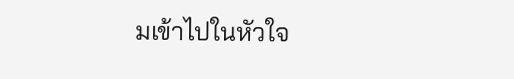มเข้าไปในหัวใจ